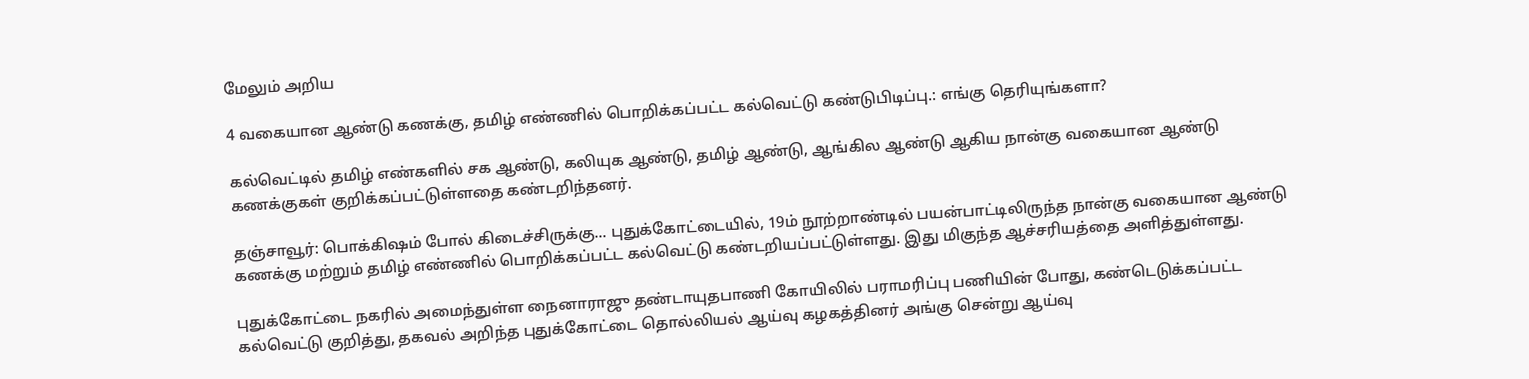மேலும் அறிய

4 வகையான ஆண்டு கணக்கு, தமிழ் எண்ணில் பொறிக்கப்பட்ட கல்வெட்டு கண்டுபிடிப்பு.: எங்கு தெரியுங்களா?

கல்வெட்டில் தமிழ் எண்களில் சக ஆண்டு, கலியுக ஆண்டு, தமிழ் ஆண்டு, ஆங்கில ஆண்டு ஆகிய நான்கு வகையான ஆண்டு கணக்குகள் குறிக்கப்பட்டுள்ளதை கண்டறிந்தனர்.

தஞ்சாவூர்: பொக்கிஷம் போல் கிடைச்சிருக்கு... புதுக்கோட்டையில், 19ம் நூற்றாண்டில் பயன்பாட்டிலிருந்த நான்கு வகையான ஆண்டு கணக்கு மற்றும் தமிழ் எண்ணில் பொறிக்கப்பட்ட கல்வெட்டு கண்டறியப்பட்டுள்ளது. இது மிகுந்த ஆச்சரியத்தை அளித்துள்ளது.

புதுக்கோட்டை நகரில் அமைந்துள்ள நைனாராஜு தண்டாயுதபாணி கோயிலில் பராமரிப்பு பணியின் போது, கண்டெடுக்கப்பட்ட கல்வெட்டு குறித்து, தகவல் அறிந்த புதுக்கோட்டை தொல்லியல் ஆய்வு கழகத்தினர் அங்கு சென்று ஆய்வு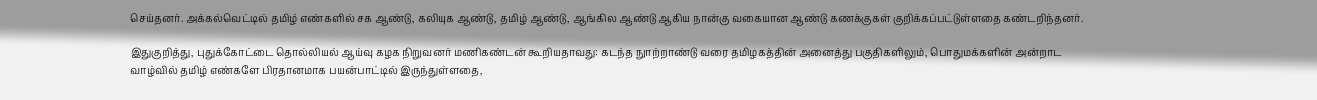செய்தனர். அக்கல்வெட்டில் தமிழ் எண்களில் சக ஆண்டு, கலியுக ஆண்டு, தமிழ் ஆண்டு, ஆங்கில ஆண்டு ஆகிய நான்கு வகையான ஆண்டு கணக்குகள் குறிக்கப்பட்டுள்ளதை கண்டறிந்தனர்.

இதுகுறித்து, புதுக்கோட்டை தொல்லியல் ஆய்வு கழக நிறுவனர் மணிகண்டன் கூறியதாவது: கடந்த நுாற்றாண்டு வரை தமிழகத்தின் அனைத்து பகுதிகளிலும், பொதுமக்களின் அன்றாட வாழ்வில் தமிழ் எண்களே பிரதானமாக பயன்பாட்டில் இருந்துள்ளதை,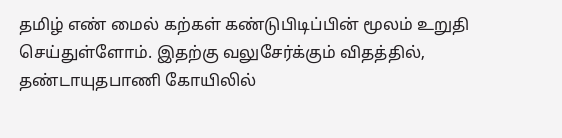தமிழ் எண் மைல் கற்கள் கண்டுபிடிப்பின் மூலம் உறுதி செய்துள்ளோம். இதற்கு வலுசேர்க்கும் விதத்தில், தண்டாயுதபாணி கோயிலில்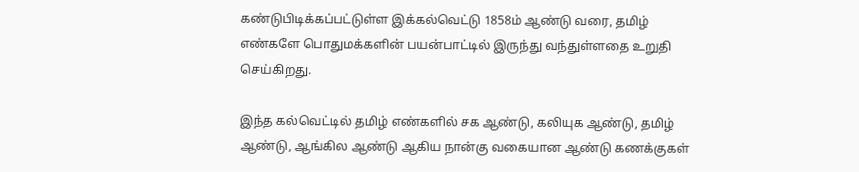கண்டுபிடிக்கப்பட்டுள்ள இக்கல்வெட்டு 1858ம் ஆண்டு வரை, தமிழ் எண்களே பொதுமக்களின் பயன்பாட்டில் இருந்து வந்துள்ளதை உறுதி செய்கிறது.

இந்த கல்வெட்டில் தமிழ் எண்களில் சக ஆண்டு, கலியுக ஆண்டு, தமிழ் ஆண்டு, ஆங்கில ஆண்டு ஆகிய நான்கு வகையான ஆண்டு கணக்குகள்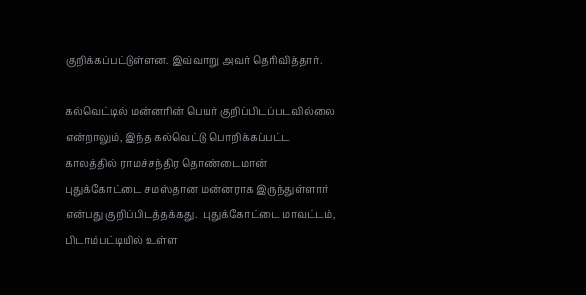குறிக்கப்பட்டுள்ளன. இவ்வாறு அவர் தெரிவித்தார்.

கல்வெட்டில் மன்னரின் பெயர் குறிப்பிடப்படவில்லை என்றாலும், இந்த கல்வெட்டு பொறிக்கப்பட்ட காலத்தில் ராமச்சந்திர தொண்டைமான் புதுக்கோட்டை சமஸ்தான மன்னராக இருந்துள்ளார் என்பது குறிப்பிடத்தக்கது.  புதுக்கோட்டை மாவட்டம், பிடாம்பட்டியில் உள்ள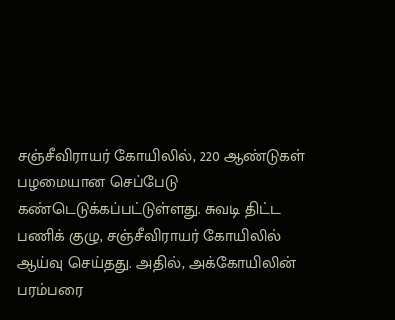சஞ்சீவிராயர் கோயிலில், 220 ஆண்டுகள் பழமையான செப்பேடு கண்டெடுக்கப்பட்டுள்ளது. சுவடி திட்ட பணிக் குழு, சஞ்சீவிராயர் கோயிலில் ஆய்வு செய்தது. அதில், அக்கோயிலின் பரம்பரை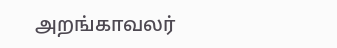அறங்காவலர்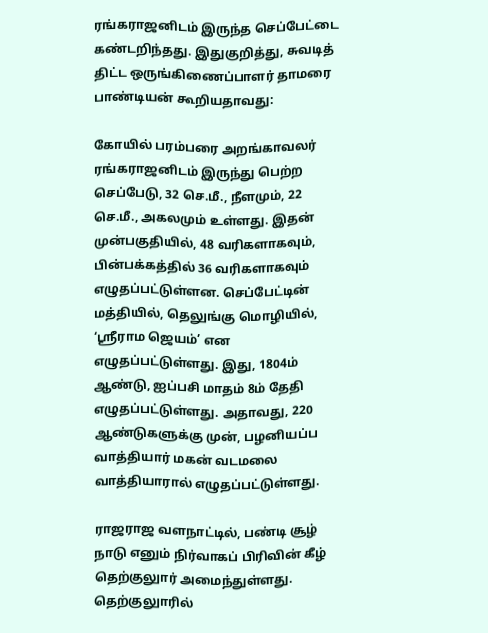ரங்கராஜனிடம் இருந்த செப்பேட்டை கண்டறிந்தது. இதுகுறித்து, சுவடித் திட்ட ஒருங்கிணைப்பாளர் தாமரை பாண்டியன் கூறியதாவது:

கோயில் பரம்பரை அறங்காவலர் ரங்கராஜனிடம் இருந்து பெற்ற செப்பேடு, 32 செ.மீ., நீளமும், 22 செ.மீ., அகலமும் உள்ளது. இதன் முன்பகுதியில், 48 வரிகளாகவும், பின்பக்கத்தில் 36 வரிகளாகவும் எழுதப்பட்டுள்ளன. செப்பேட்டின் மத்தியில், தெலுங்கு மொழியில், ‘ஸ்ரீராம ஜெயம்’ என எழுதப்பட்டுள்ளது. இது, 1804ம் ஆண்டு, ஐப்பசி மாதம் 8ம் தேதி எழுதப்பட்டுள்ளது. அதாவது, 220 ஆண்டுகளுக்கு முன், பழனியப்ப வாத்தியார் மகன் வடமலை வாத்தியாரால் எழுதப்பட்டுள்ளது.

ராஜராஜ வளநாட்டில், பண்டி சூழ் நாடு எனும் நிர்வாகப் பிரிவின் கீழ் தெற்குலுார் அமைந்துள்ளது. தெற்குலுாரில்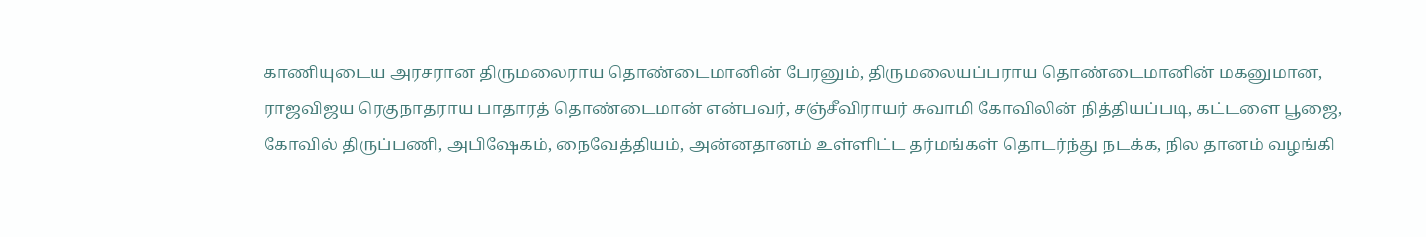காணியுடைய அரசரான திருமலைராய தொண்டைமானின் பேரனும், திருமலையப்பராய தொண்டைமானின் மகனுமான, ராஜவிஜய ரெகுநாதராய பாதாரத் தொண்டைமான் என்பவர், சஞ்சீவிராயர் சுவாமி கோவிலின் நித்தியப்படி, கட்டளை பூஜை, கோவில் திருப்பணி, அபிஷேகம், நைவேத்தியம், அன்னதானம் உள்ளிட்ட தர்மங்கள் தொடர்ந்து நடக்க, நில தானம் வழங்கி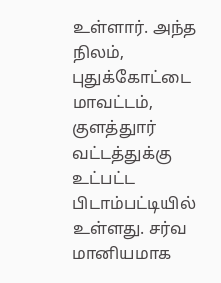உள்ளார். அந்த நிலம், புதுக்கோட்டை மாவட்டம், குளத்துார் வட்டத்துக்கு உட்பட்ட பிடாம்பட்டியில் உள்ளது. சர்வ மானியமாக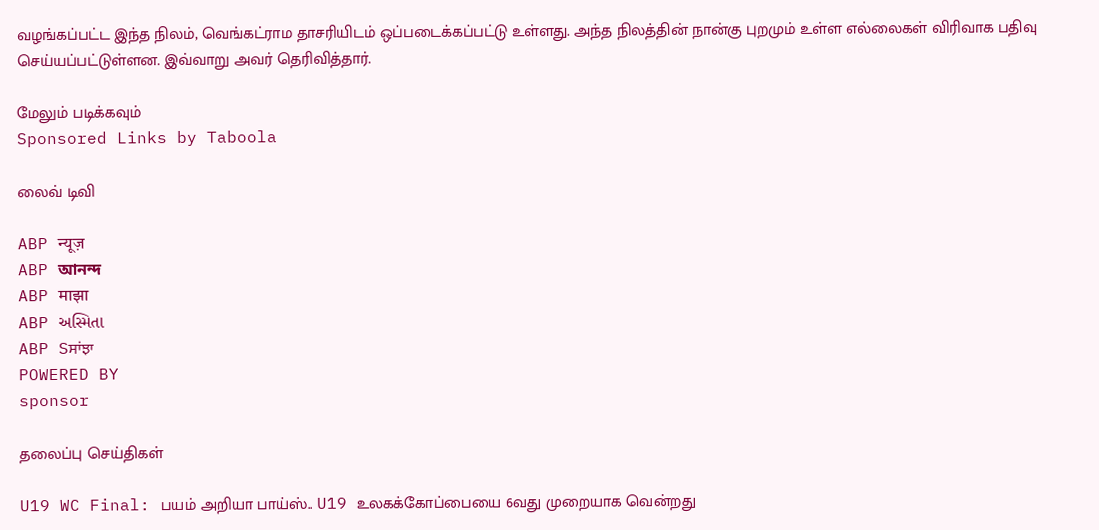வழங்கப்பட்ட இந்த நிலம், வெங்கட்ராம தாசரியிடம் ஒப்படைக்கப்பட்டு உள்ளது. அந்த நிலத்தின் நான்கு புறமும் உள்ள எல்லைகள் விரிவாக பதிவு செய்யப்பட்டுள்ளன. இவ்வாறு அவர் தெரிவித்தார்.

மேலும் படிக்கவும்
Sponsored Links by Taboola

லைவ் டிவி

ABP न्यूज़
ABP আনন্দ
ABP माझा
ABP અસ્મિતા
ABP Sਸਾਂਝਾ
POWERED BY
sponsor

தலைப்பு செய்திகள்

U19 WC Final: பயம் அறியா பாய்ஸ்.. U19 உலகக்கோப்பையை 6வது முறையாக வென்றது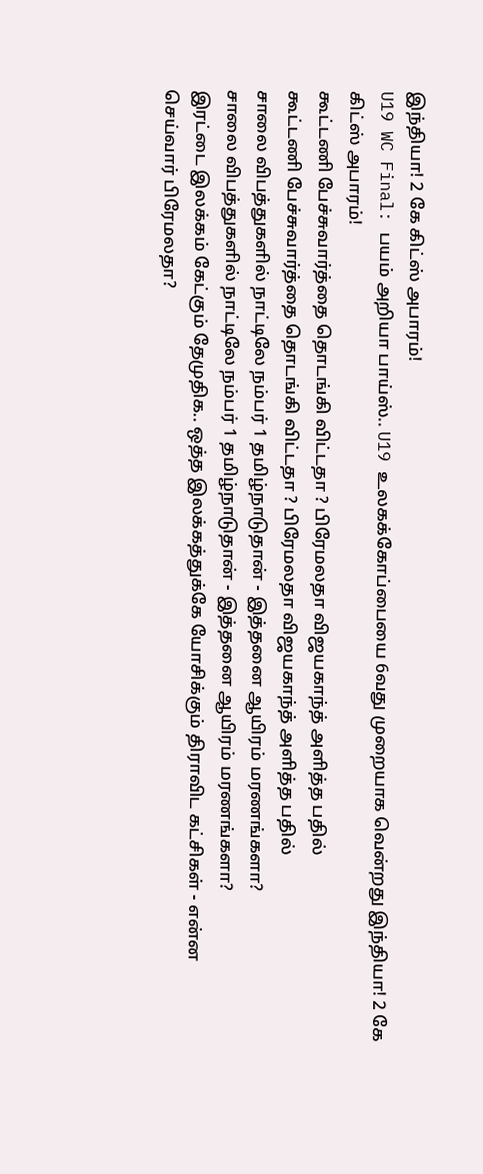இந்தியா! 2 கே கிட்ஸ் அபாரம்!
U19 WC Final: பயம் அறியா பாய்ஸ்.. U19 உலகக்கோப்பையை 6வது முறையாக வென்றது இந்தியா! 2 கே கிட்ஸ் அபாரம்!
கூட்டணி பேச்சுவார்த்தை தொடங்கி விட்டதா ? பிரேமலதா விஜயகாந்த் அளித்த பதில்
கூட்டணி பேச்சுவார்த்தை தொடங்கி விட்டதா ? பிரேமலதா விஜயகாந்த் அளித்த பதில்
சாலை விபத்துகளில் நாட்டிலே நம்பர் 1 தமிழ்நாடுதான் - இத்தனை ஆயிரம் மரணங்களா?
சாலை விபத்துகளில் நாட்டிலே நம்பர் 1 தமிழ்நாடுதான் - இத்தனை ஆயிரம் மரணங்களா?
இரட்டை இலக்கம் கேட்கும் தேமுதிக.. ஒத்த இலக்கத்துக்கே யோசிக்கும் திராவிட கட்சிகள் - என்ன செய்வார் பிரேமலதா?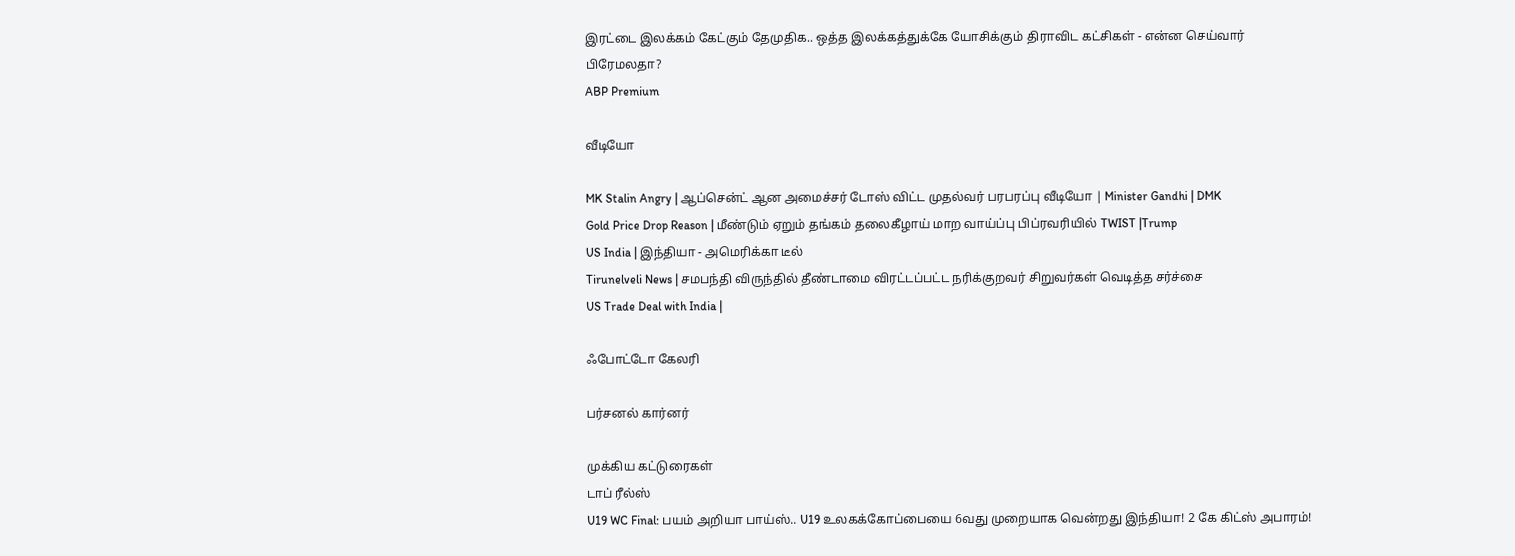இரட்டை இலக்கம் கேட்கும் தேமுதிக.. ஒத்த இலக்கத்துக்கே யோசிக்கும் திராவிட கட்சிகள் - என்ன செய்வார் பிரேமலதா?
ABP Premium

வீடியோ

MK Stalin Angry | ஆப்சென்ட் ஆன அமைச்சர் டோஸ் விட்ட முதல்வர் பரபரப்பு வீடியோ | Minister Gandhi | DMK
Gold Price Drop Reason | மீண்டும் ஏறும் தங்கம் தலைகீழாய் மாற வாய்ப்பு பிப்ரவரியில் TWIST |Trump
US India | இந்தியா - அமெரிக்கா டீல்
Tirunelveli News | சமபந்தி விருந்தில் தீண்டாமை விரட்டப்பட்ட நரிக்குறவர் சிறுவர்கள் வெடித்த சர்ச்சை
US Trade Deal with India |

ஃபோட்டோ கேலரி

பர்சனல் கார்னர்

முக்கிய கட்டுரைகள்
டாப் ரீல்ஸ்
U19 WC Final: பயம் அறியா பாய்ஸ்.. U19 உலகக்கோப்பையை 6வது முறையாக வென்றது இந்தியா! 2 கே கிட்ஸ் அபாரம்!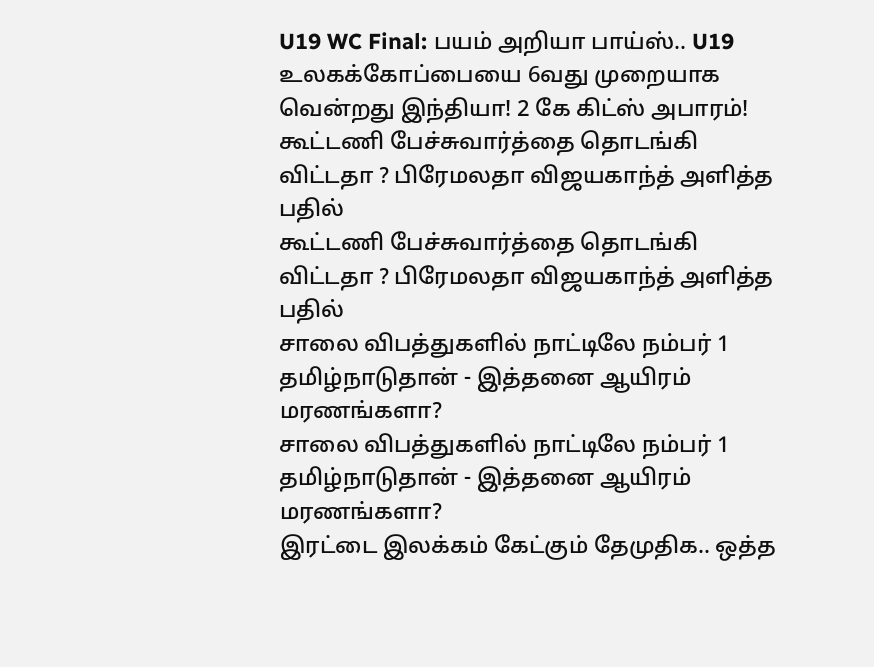U19 WC Final: பயம் அறியா பாய்ஸ்.. U19 உலகக்கோப்பையை 6வது முறையாக வென்றது இந்தியா! 2 கே கிட்ஸ் அபாரம்!
கூட்டணி பேச்சுவார்த்தை தொடங்கி விட்டதா ? பிரேமலதா விஜயகாந்த் அளித்த பதில்
கூட்டணி பேச்சுவார்த்தை தொடங்கி விட்டதா ? பிரேமலதா விஜயகாந்த் அளித்த பதில்
சாலை விபத்துகளில் நாட்டிலே நம்பர் 1 தமிழ்நாடுதான் - இத்தனை ஆயிரம் மரணங்களா?
சாலை விபத்துகளில் நாட்டிலே நம்பர் 1 தமிழ்நாடுதான் - இத்தனை ஆயிரம் மரணங்களா?
இரட்டை இலக்கம் கேட்கும் தேமுதிக.. ஒத்த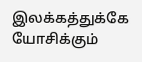இலக்கத்துக்கே யோசிக்கும்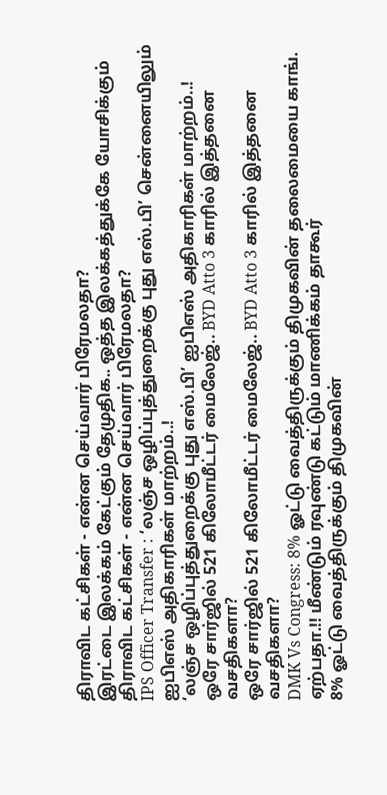திராவிட கட்சிகள் - என்ன செய்வார் பிரேமலதா?
இரட்டை இலக்கம் கேட்கும் தேமுதிக.. ஒத்த இலக்கத்துக்கே யோசிக்கும் திராவிட கட்சிகள் - என்ன செய்வார் பிரேமலதா?
IPS Officer Transfer : ‘லஞ்ச ஒழிப்புத்துறைக்கு புது எஸ்.பி’ சென்னையிலும் ஐபிஎஸ் அதிகாரிகள் மாற்றம்..!
‘லஞ்ச ஒழிப்புத்துறைக்கு புது எஸ்.பி’ ஐபிஎஸ் அதிகாரிகள் மாற்றம்..!
ஒரே சார்ஜில் 521 கிலோமீட்டர் மைலேஜ்.. BYD Atto 3 காரில் இத்தனை வசதிகளா?
ஒரே சார்ஜில் 521 கிலோமீட்டர் மைலேஜ்.. BYD Atto 3 காரில் இத்தனை வசதிகளா?
DMK Vs Congress: 8% ஓட்டு வைத்திருக்கும் திமுகவின் தலைமையை காங். ஏற்பதா.!! மீண்டும் ரவுண்டு கட்டும் மாணிக்கம் தாகூர்
8% ஓட்டு வைத்திருக்கும் திமுகவின்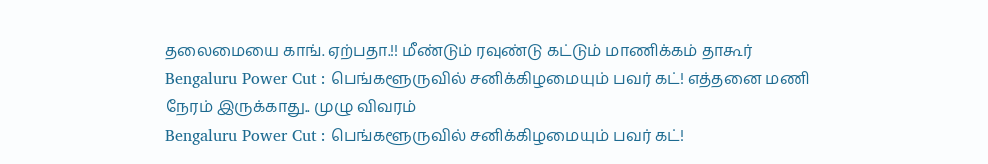தலைமையை காங். ஏற்பதா.!! மீண்டும் ரவுண்டு கட்டும் மாணிக்கம் தாகூர்
Bengaluru Power Cut : பெங்களூருவில் சனிக்கிழமையும் பவர் கட்! எத்தனை மணி நேரம் இருக்காது.. முழு விவரம்
Bengaluru Power Cut : பெங்களூருவில் சனிக்கிழமையும் பவர் கட்!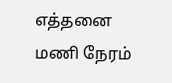எத்தனை மணி நேரம்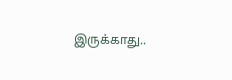இருக்காது..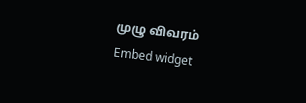முழு விவரம்
Embed widget